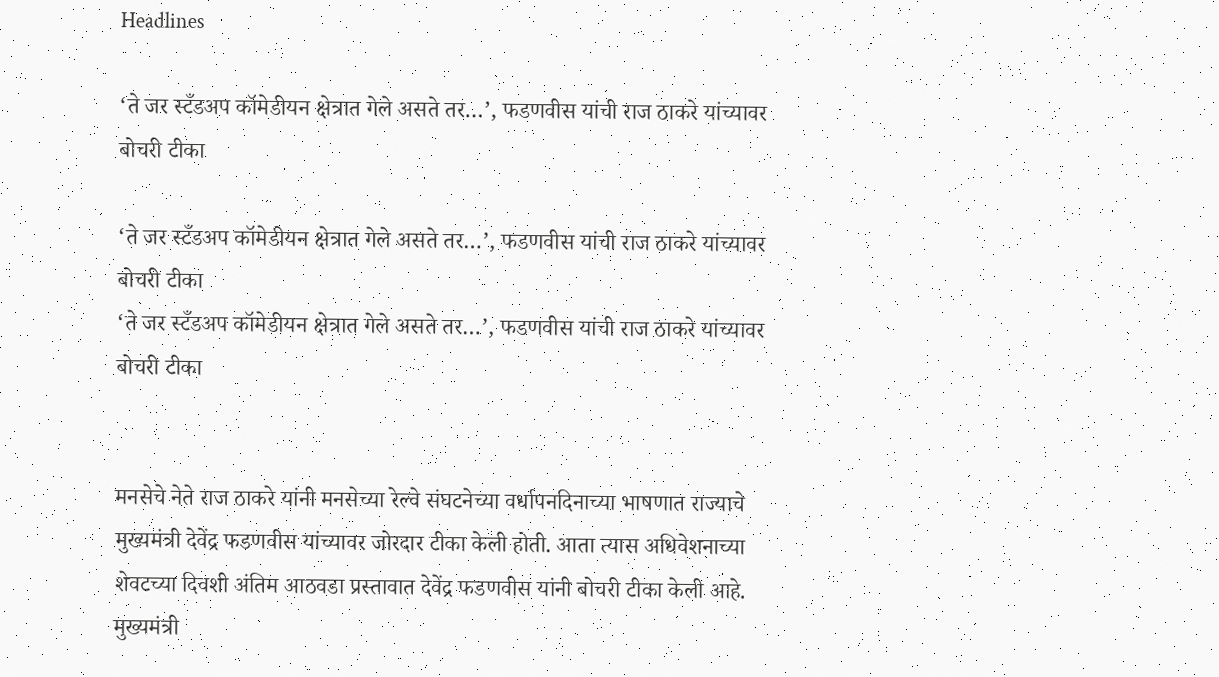Headlines

‘ते जर स्टँडअप कॉमेडीयन क्षेत्रात गेले असते तर…’, फडणवीस यांची राज ठाकरे यांच्यावर बोचरी टीका

‘ते जर स्टँडअप कॉमेडीयन क्षेत्रात गेले असते तर…’, फडणवीस यांची राज ठाकरे यांच्यावर बोचरी टीका
‘ते जर स्टँडअप कॉमेडीयन क्षेत्रात गेले असते तर…’, फडणवीस यांची राज ठाकरे यांच्यावर बोचरी टीका


मनसेचे नेते राज ठाकरे यांनी मनसेच्या रेल्वे संघटनेच्या वर्धापनदिनाच्या भाषणात राज्याचे मुख्यमंत्री देवेंद्र फडणवीस यांच्यावर जोरदार टीका केली होती. आता त्यास अधिवेशनाच्या शेवटच्या दिवशी अंतिम आठवडा प्रस्तावात देवेंद्र फडणवीस यांनी बोचरी टीका केली आहे. मुख्यमंत्री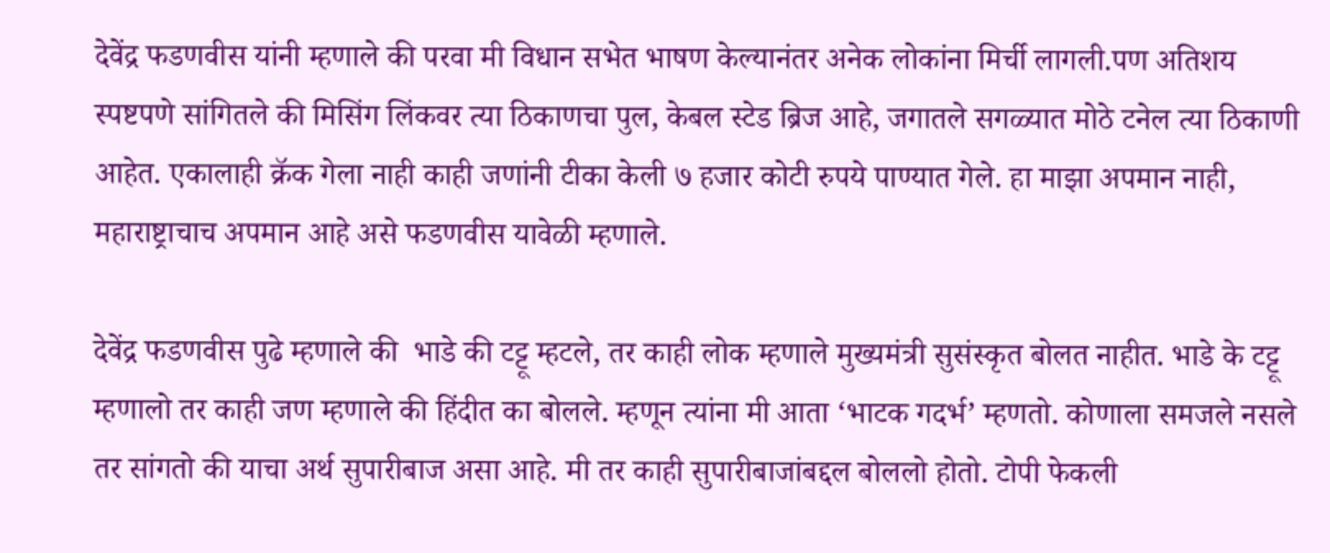देवेंद्र फडणवीस यांनी म्हणाले की परवा मी विधान सभेत भाषण केल्यानंतर अनेक लोकांना मिर्ची लागली.पण अतिशय स्पष्टपणे सांगितले की मिसिंग लिंकवर त्या ठिकाणचा पुल, केबल स्टेड ब्रिज आहे, जगातले सगळ्यात मोठे टनेल त्या ठिकाणी आहेत. एकालाही क्रॅक गेला नाही काही जणांनी टीका केली ७ हजार कोटी रुपये पाण्यात गेले. हा माझा अपमान नाही, महाराष्ट्राचाच अपमान आहे असे फडणवीस यावेळी म्हणाले.

देवेंद्र फडणवीस पुढे म्हणाले की  भाडे की टट्टू म्हटले, तर काही लोक म्हणाले मुख्यमंत्री सुसंस्कृत बोलत नाहीत. भाडे के टट्टू म्हणालो तर काही जण म्हणाले की हिंदीत का बोलले. म्हणून त्यांना मी आता ‘भाटक गदर्भ’ म्हणतो. कोणाला समजले नसले तर सांगतो की याचा अर्थ सुपारीबाज असा आहे. मी तर काही सुपारीबाजांबद्दल बोललो होतो. टोपी फेकली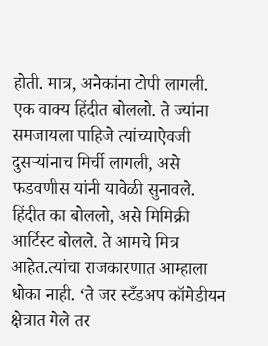होती. मात्र, अनेकांना टोपी लागली. एक वाक्य हिंदीत बोललो. ते ज्यांना समजायला पाहिजे त्यांच्याऐवजी दुसऱ्यांनाच मिर्ची लागली, असे फडवणीस यांनी यावेळी सुनावले. हिंदीत का बोललो, असे मिमिक्री आर्टिस्ट बोलले. ते आमचे मित्र आहेत.त्यांचा राजकारणात आम्हाला धोका नाही. ‘ते जर स्टँडअप कॉमेडीयन क्षेत्रात गेले तर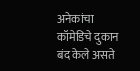अनेकांचा कॉमेडिचे दुकान बंद केले असते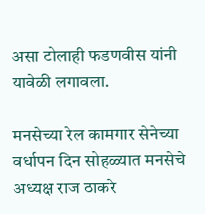असा टोलाही फडणवीस यांनी यावेळी लगावला.

मनसेच्या रेल कामगार सेनेच्या वर्धापन दिन सोहळ्यात मनसेचे अध्यक्ष राज ठाकरे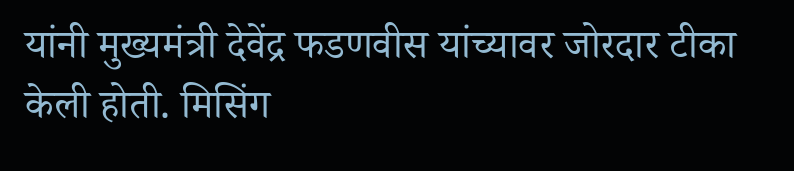यांनी मुख्यमंत्री देवेंद्र फडणवीस यांच्यावर जोरदार टीका केली होती. मिसिंग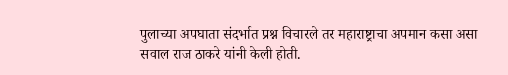पुलाच्या अपघाता संदर्भात प्रश्न विचारले तर महाराष्ट्राचा अपमान कसा असा सवाल राज ठाकरे यांनी केली होती.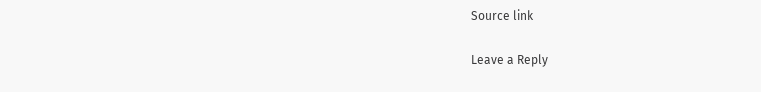Source link

Leave a Reply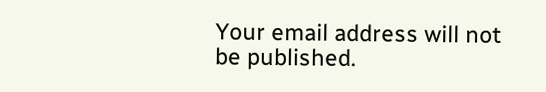Your email address will not be published.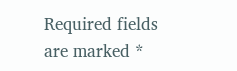Required fields are marked *